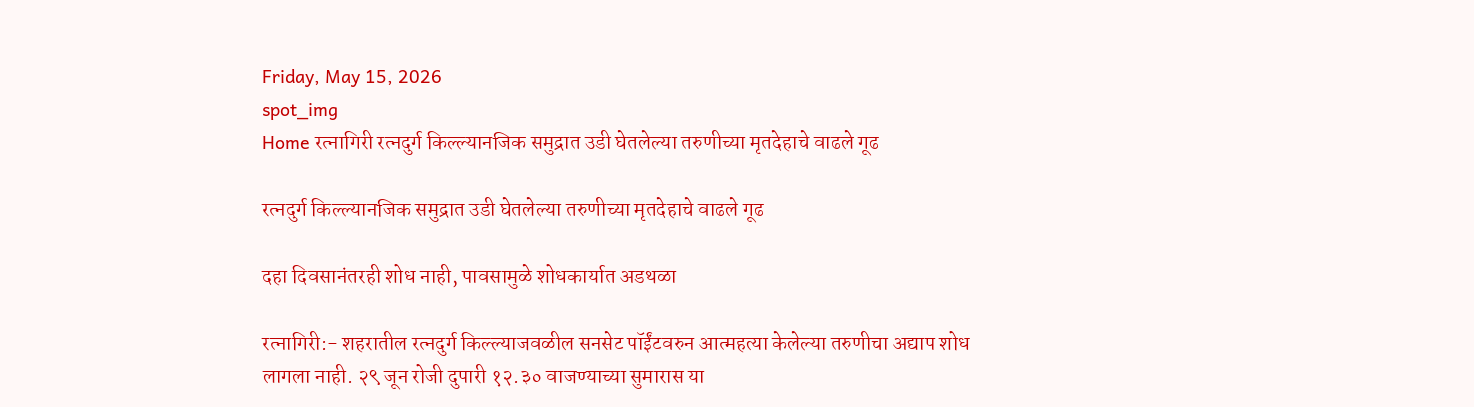Friday, May 15, 2026
spot_img
Home रत्नागिरी रत्नदुर्ग किल्ल्यानजिक समुद्रात उडी घेतलेल्या तरुणीच्या मृतदेहाचे वाढले गूढ

रत्नदुर्ग किल्ल्यानजिक समुद्रात उडी घेतलेल्या तरुणीच्या मृतदेहाचे वाढले गूढ

दहा दिवसानंतरही शोध नाही, पावसामुळे शोधकार्यात अडथळा

रत्नागिरी:- शहरातील रत्नदुर्ग किल्ल्याजवळील सनसेट पॉईंटवरुन आत्महत्या केलेल्या तरुणीचा अद्याप शोध लागला नाही. २९ जून रोजी दुपारी १२.३० वाजण्याच्या सुमारास या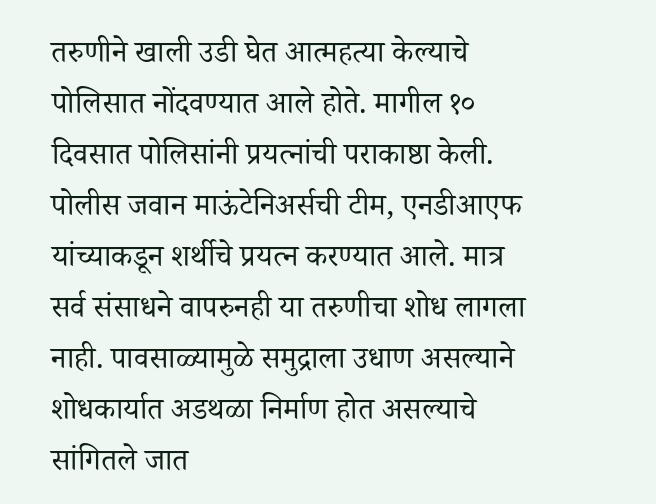तरुणीने खाली उडी घेत आत्महत्या केल्याचे पोलिसात नोंदवण्यात आले होते. मागील १० दिवसात पोलिसांनी प्रयत्नांची पराकाष्ठा केली. पोलीस जवान माऊंटेनिअर्सची टीम, एनडीआएफ यांच्याकडून शर्थीचे प्रयत्न करण्यात आले. मात्र सर्व संसाधने वापरुनही या तरुणीचा शोध लागला नाही. पावसाळ्यामुळे समुद्राला उधाण असल्याने शोधकार्यात अडथळा निर्माण होत असल्याचे सांगितले जात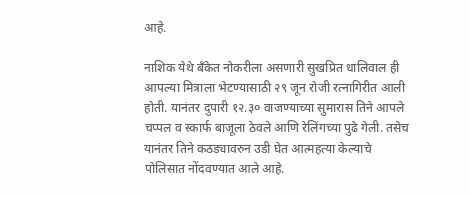आहे.

नाशिक येथे बँकेत नोकरीला असणारी सुखप्रित धालिवाल ही आपल्या मित्राला भेटण्यासाठी २९ जून रोजी रत्नागिरीत आली होती. यानंतर दुपारी १२.३० वाजण्याच्या सुमारास तिने आपले चप्पल व स्कार्फ बाजूला ठेवले आणि रेलिंगच्या पुढे गेली. तसेच यानंतर तिने कठड्यावरुन उडी घेत आत्महत्या केल्याचे पोलिसात नोंदवण्यात आले आहे.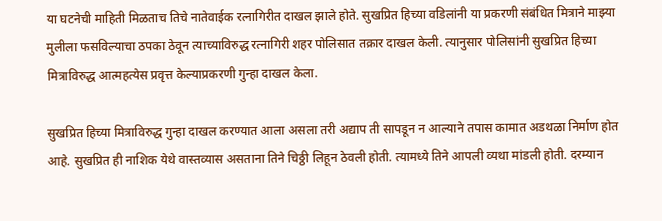या घटनेची माहिती मिळताच तिचे नातेवाईक रत्नागिरीत दाखल झाले होते. सुखप्रित हिच्या वडिलांनी या प्रकरणी संबंधित मित्राने माझ्या मुलीला फसविल्याचा ठपका ठेवून त्याच्याविरुद्ध रत्नागिरी शहर पोलिसात तक्रार दाखल केली. त्यानुसार पोलिसांनी सुखप्रित हिच्या मित्राविरुद्ध आत्महत्येस प्रवृत्त केल्याप्रकरणी गुन्हा दाखल केला.

सुखप्रित हिच्या मित्राविरुद्ध गुन्हा दाखल करण्यात आला असला तरी अद्याप ती सापडून न आल्याने तपास कामात अडथळा निर्माण होत आहे. सुखप्रित ही नाशिक येथे वास्तव्यास असताना तिने चिठ्ठी लिहून ठेवली होती. त्यामध्ये तिने आपली व्यथा मांडली होती. दरम्यान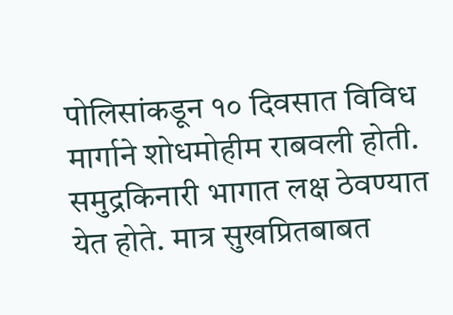पोलिसांकडून १० दिवसात विविध मार्गाने शोधमोहीम राबवली होती. समुद्रकिनारी भागात लक्ष ठेवण्यात येत होते. मात्र सुखप्रितबाबत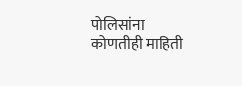पोलिसांना कोणतीही माहिती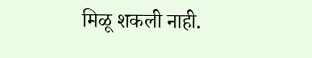मिळू शकली नाही.